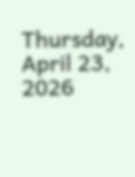Thursday, April 23, 2026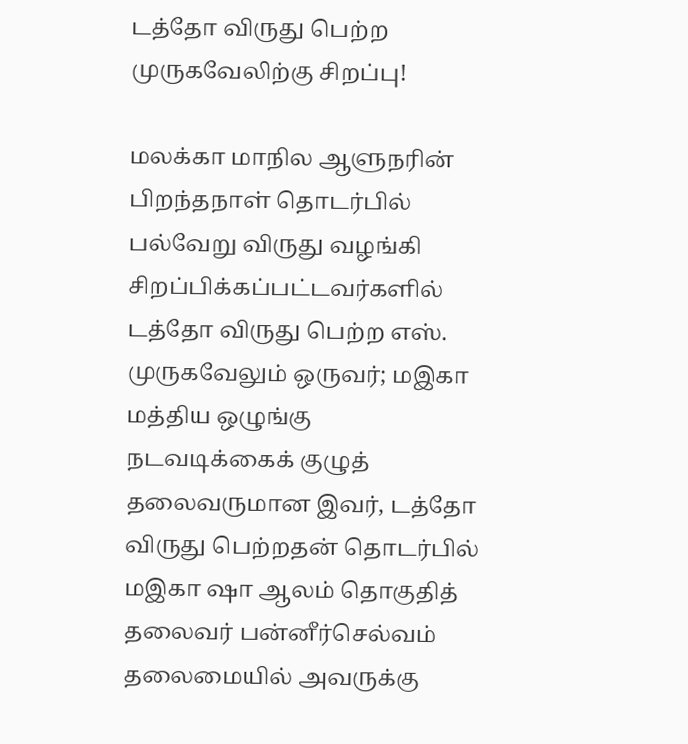டத்தோ விருது பெற்ற முருகவேலிற்கு சிறப்பு!

மலக்கா மாநில ஆளுநரின் பிறந்தநாள் தொடர்பில் பல்வேறு விருது வழங்கி சிறப்பிக்கப்பட்டவர்களில் டத்தோ விருது பெற்ற எஸ். முருகவேலும் ஒருவர்; மஇகா மத்திய ஒழுங்கு நடவடிக்கைக் குழுத் தலைவருமான இவர், டத்தோ விருது பெற்றதன் தொடர்பில் மஇகா ஷா ஆலம் தொகுதித் தலைவர் பன்னீர்செல்வம் தலைமையில் அவருக்கு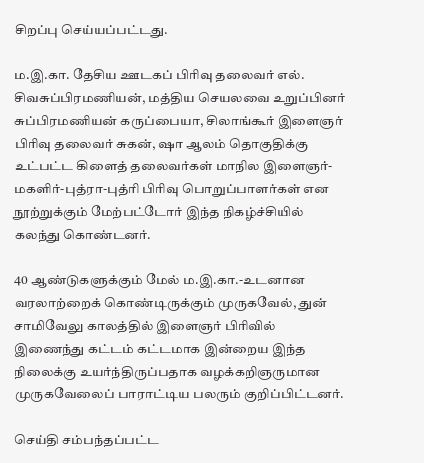சிறப்பு செய்யப்பட்டது.

ம.இ.கா. தேசிய ஊடகப் பிரிவு தலைவர் எல். சிவசுப்பிரமணியன், மத்திய செயலவை உறுப்பினர் சுப்பிரமணியன் கருப்பையா, சிலாங்கூர் இளைஞர் பிரிவு தலைவர் சுகன், ஷா ஆலம் தொகுதிக்கு உட்பட்ட கிளைத் தலைவர்கள் மாநில இளைஞர்- மகளிர்-புத்ரா-புத்ரி பிரிவு பொறுப்பாளர்கள் என நூற்றுக்கும் மேற்பட்டோர் இந்த நிகழ்ச்சியில் கலந்து கொண்டனர்.

40 ஆண்டுகளுக்கும் மேல் ம.இ.கா.-உடனான வரலாற்றைக் கொண்டிருக்கும் முருகவேல், துன் சாமிவேலு காலத்தில் இளைஞர் பிரிவில் இணைந்து கட்டம் கட்டமாக இன்றைய இந்த நிலைக்கு உயர்ந்திருப்பதாக வழக்கறிஞருமான முருகவேலைப் பாராட்டிய பலரும் குறிப்பிட்டனர்.

செய்தி சம்பந்தப்பட்ட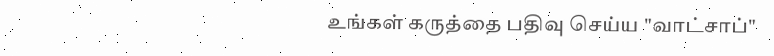உங்கள் கருத்தை பதிவு செய்ய "வாட்சாப்"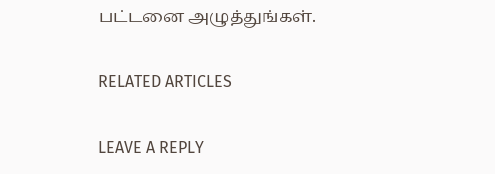பட்டனை அழுத்துங்கள்.

RELATED ARTICLES

LEAVE A REPLY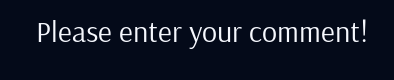Please enter your comment!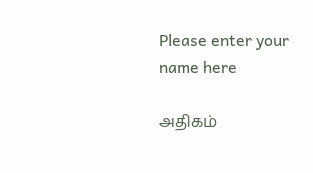Please enter your name here

அதிகம்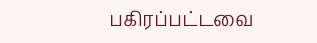பகிரப்பட்டவை